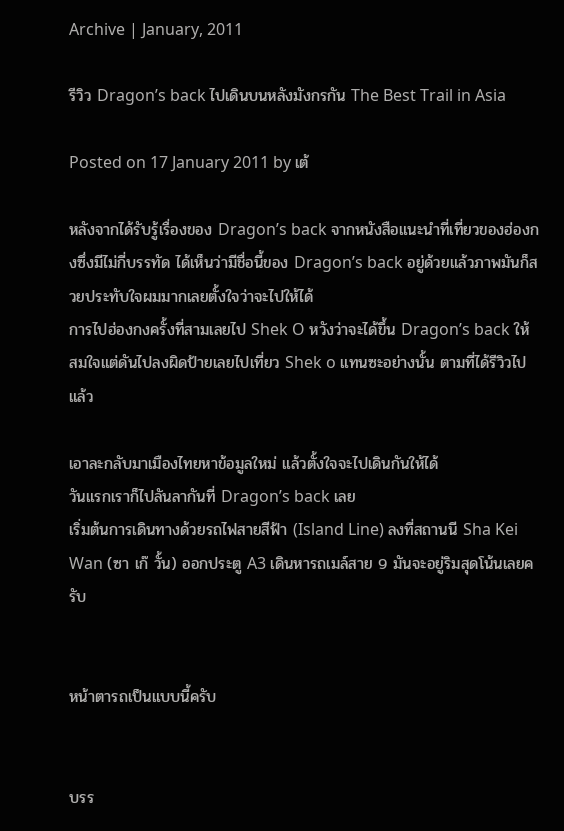Archive | January, 2011

รีวิว Dragon’s back ไปเดินบนหลังมังกรกัน The Best Trail in Asia

Posted on 17 January 2011 by เต้

หลังจากได้รับรู้เรื่องของ Dragon’s back จากหนังสือแนะนำที่เที่ยวของฮ่องกงซึ่งมีไม่กี่บรรทัด ได้เห็นว่ามีชื่อนี้ของ Dragon’s back อยู่ด้วยแล้วภาพมันก็สวยประทับใจผมมากเลยตั้งใจว่าจะไปให้ได้
การไปฮ่องกงครั้งที่สามเลยไป Shek O หวังว่าจะได้ขึ้น Dragon’s back ให้สมใจแต่ดันไปลงผิดป้ายเลยไปเที่ยว Shek o แทนซะอย่างนั้น ตามที่ได้รีวิวไปแล้ว

เอาละกลับมาเมืองไทยหาข้อมูลใหม่ แล้วตั้งใจจะไปเดินกันให้ได้
วันแรกเราก็ไปลันลากันที่ Dragon’s back เลย
เริ่มต้นการเดินทางด้วยรถไฟสายสีฟ้า (Island Line) ลงที่สถานนี Sha Kei Wan (ซา เก๊ วั้น) ออกประตู A3 เดินหารถเมล์สาย 9 มันจะอยู่ริมสุดโน้นเลยครับ


หน้าตารถเป็นแบบนี้ครับ


บรร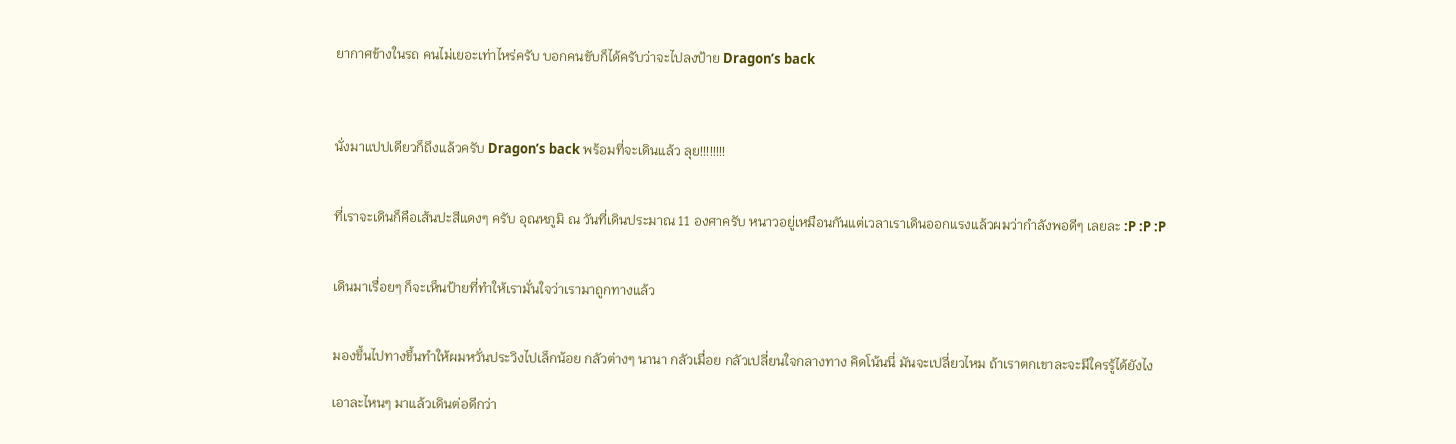ยากาศข้างในรถ คนไม่เยอะเท่าไหร่ครับ บอกคนขับก็ได้ครับว่าจะไปลงป้าย Dragon’s back



นั่งมาแปปเดียวก็ถึงแล้วครับ Dragon’s back พร้อมที่จะเดินแล้ว ลุย!!!!!!!!


ที่เราจะเดินก็คือเส้นปะสีแดงๆ ครับ อุณหภูมิ ณ วันที่เดินประมาณ 11 องศาครับ หนาวอยู่เหมือนกันแต่เวลาเราเดินออกแรงแล้วผมว่ากำลังพอดีๆ เลยละ :P :P :P


เดินมาเรื่อยๆ ก็จะเห็นป้ายที่ทำให้เรามั่นใจว่าเรามาถูกทางแล้ว


มองขึ้นไปทางขึ้นทำให้ผมหวั่นประวิงไปเล็กน้อย กลัวต่างๆ นานา กลัวเมื่อย กลัวเปลี่ยนใจกลางทาง คิดโน้นนี่ มันจะเปลี่ยวไหม ถ้าเราตกเขาละจะมีใครรู้ได้ยังไง

เอาละไหนๆ มาแล้วเดินต่อดีกว่า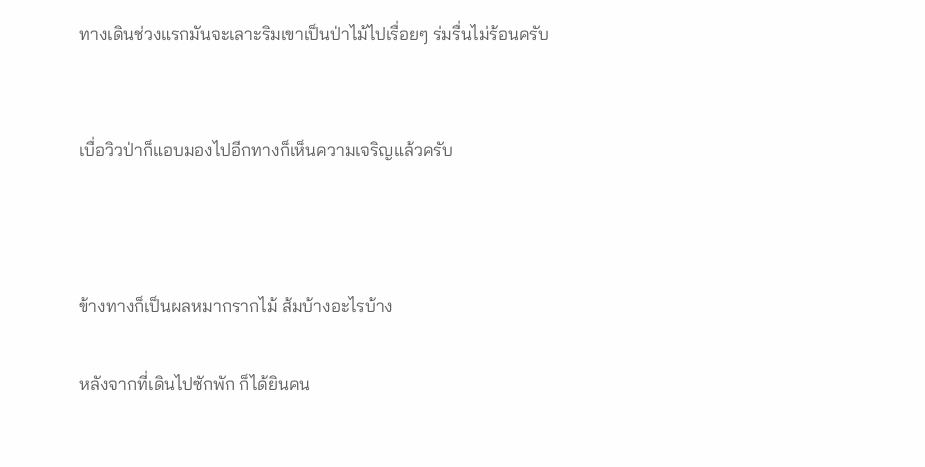ทางเดินช่วงแรกมันจะเลาะริมเขาเป็นป่าไม้ไปเรื่อยๆ ร่มรื่นไม่ร้อนครับ


เบื่อวิวป่าก็แอบมองไปอีกทางก็เห็นความเจริญแล้วครับ



ข้างทางก็เป็นผลหมากรากไม้ ส้มบ้างอะไรบ้าง

หลังจากที่เดินไปซักพัก ก็ได้ยินคน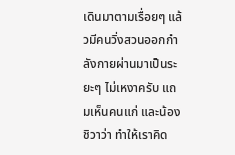เดินมาตามเรื่อยๆ แล้วมีคนวิ่งสวนออกกำลังกายผ่านมาเป็นระยะๆ ไม่เหงาครับ แถมเห็นคนแก่ และน้องชิวาว่า ทำให้เราคิด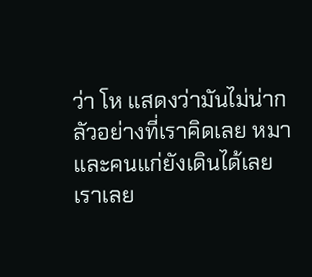ว่า โห แสดงว่ามันไม่น่ากลัวอย่างที่เราคิดเลย หมาและคนแก่ยังเดินได้เลย
เราเลย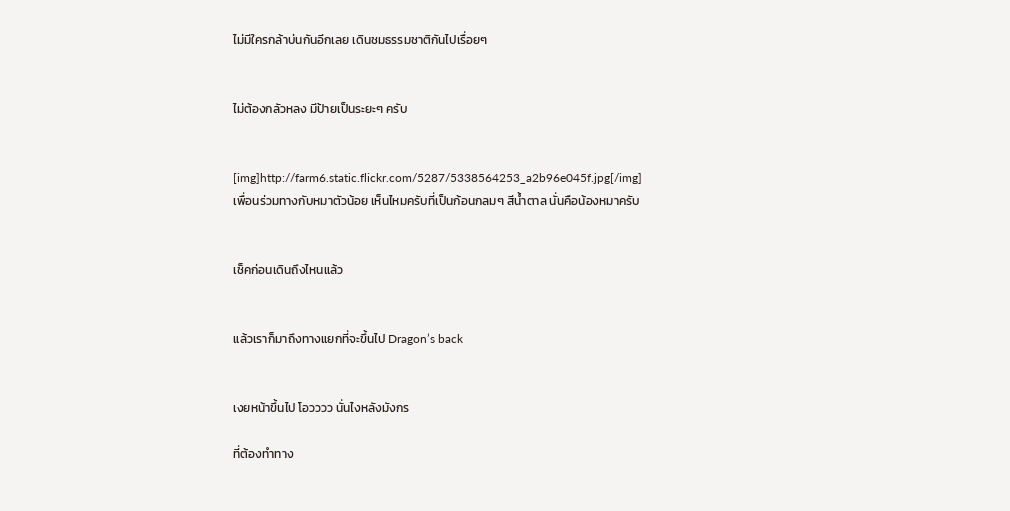ไม่มีใครกล้าบ่นกันอีกเลย เดินชมธรรมชาติกันไปเรื่อยๆ


ไม่ต้องกลัวหลง มีป้ายเป็นระยะๆ ครับ


[img]http://farm6.static.flickr.com/5287/5338564253_a2b96e045f.jpg[/img]
เพื่อนร่วมทางกับหมาตัวน้อย เห็นไหมครับที่เป็นก้อนกลมๆ สีน้ำตาล นั่นคือน้องหมาครับ


เช็คก่อนเดินถึงไหนแล้ว


แล้วเราก็มาถึงทางแยกที่จะขึ้นไป Dragon’s back


เงยหน้าขึ้นไป โอวววว นั่นไงหลังมังกร

ที่ต้องทำทาง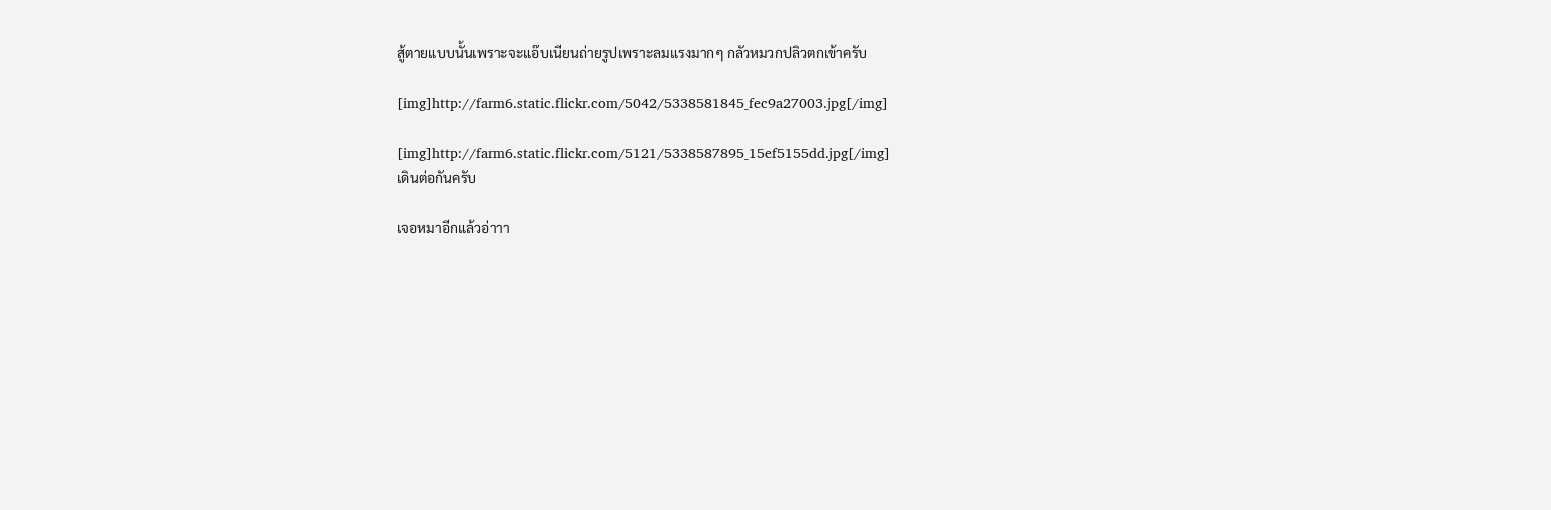สู้ตายแบบนั้นเพราะจะแอ๊บเนียนถ่ายรูปเพราะลมแรงมากๆ กลัวหมวกปลิวตกเข้าครับ

[img]http://farm6.static.flickr.com/5042/5338581845_fec9a27003.jpg[/img]

[img]http://farm6.static.flickr.com/5121/5338587895_15ef5155dd.jpg[/img]
เดินต่อกันครับ

เจอหมาอีกแล้วอ่าาา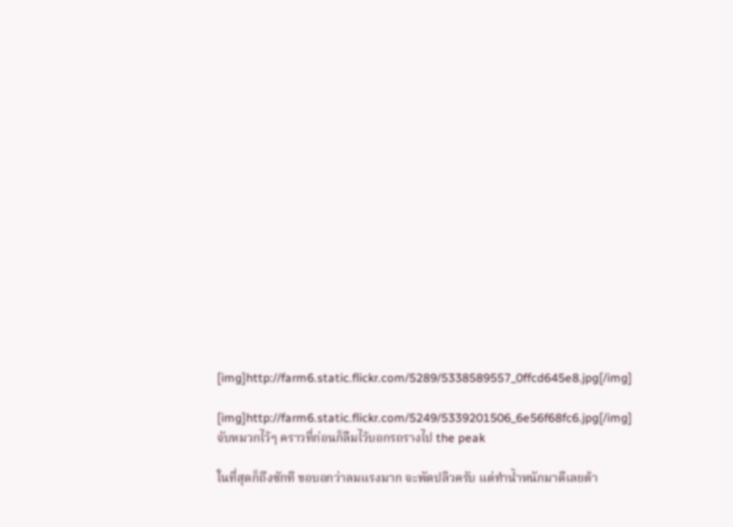[img]http://farm6.static.flickr.com/5289/5338589557_0ffcd645e8.jpg[/img]

[img]http://farm6.static.flickr.com/5249/5339201506_6e56f68fc6.jpg[/img]
จับหมวกไว้ๆ คราวที่ก่อนก็ลืมไว้บอกรถรางไป the peak

ในที่สุดก็ถึงซักที ขอบอกว่าลมแรงมาก จะพัดปลิวครับ แต่ทำน้ำหนักมาดีเลยต้า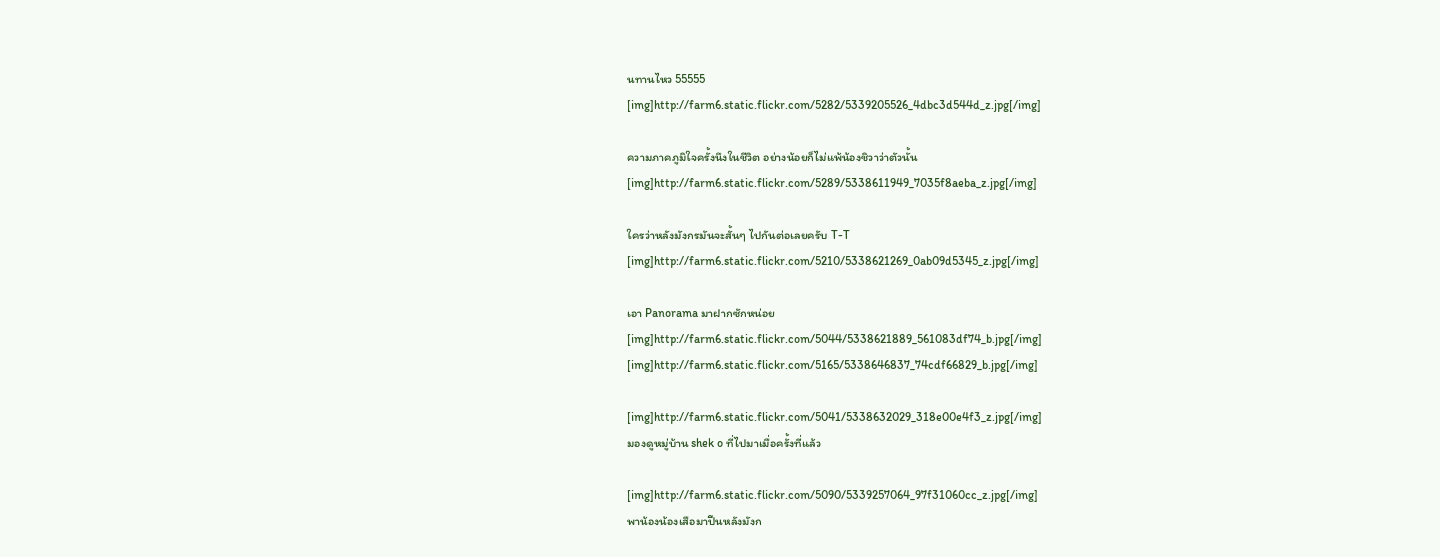นทานไหว 55555
[img]http://farm6.static.flickr.com/5282/5339205526_4dbc3d544d_z.jpg[/img]

ความภาคภูมิใจครั้งนึงในชีวิต อย่างน้อยก็ไม่แพ้น้องชิวาว่าตัวนั้น
[img]http://farm6.static.flickr.com/5289/5338611949_7035f8aeba_z.jpg[/img]

ใครว่าหลังมังกรมันจะสั้นๆ ไปกันต่อเลยครับ T-T
[img]http://farm6.static.flickr.com/5210/5338621269_0ab09d5345_z.jpg[/img]

เอา Panorama มาฝากซักหน่อย
[img]http://farm6.static.flickr.com/5044/5338621889_561083df74_b.jpg[/img]
[img]http://farm6.static.flickr.com/5165/5338646837_74cdf66829_b.jpg[/img]

[img]http://farm6.static.flickr.com/5041/5338632029_318e00e4f3_z.jpg[/img]
มองดูหมู่บ้าน shek o ที่ไปมาเมื่อครั้งที่แล้ว

[img]http://farm6.static.flickr.com/5090/5339257064_97f31060cc_z.jpg[/img]
พาน้องน้องเสือมาปีนหลังมังก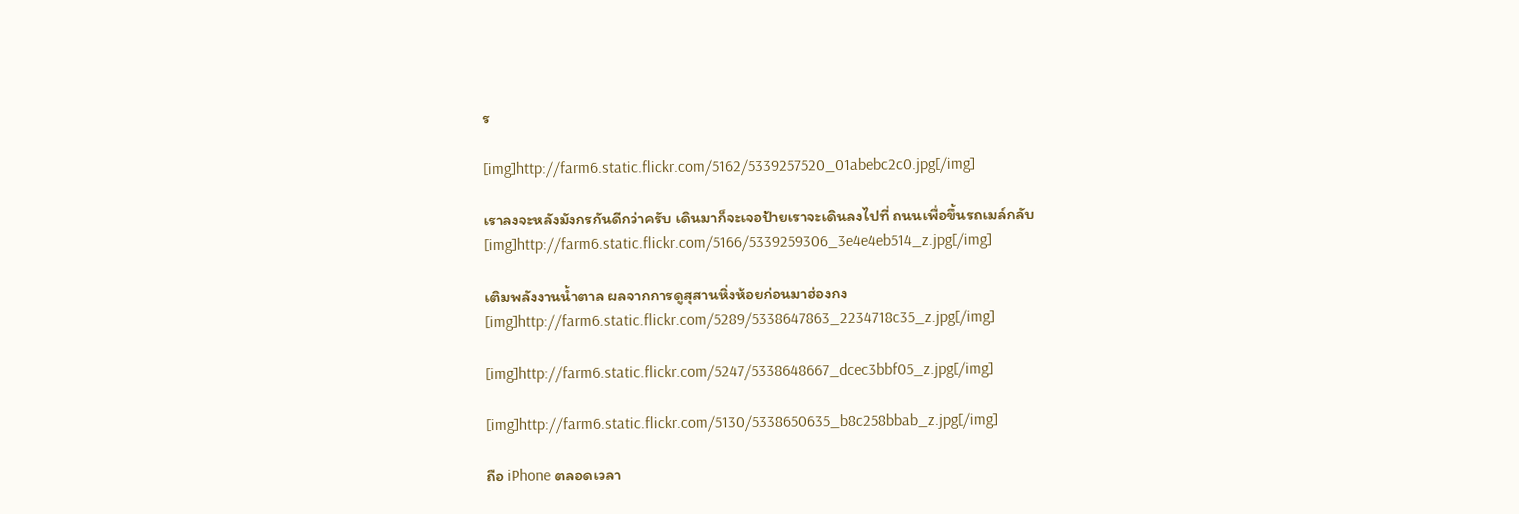ร

[img]http://farm6.static.flickr.com/5162/5339257520_01abebc2c0.jpg[/img]

เราลงจะหลังมังกรกันดีกว่าครับ เดินมาก็จะเจอป้ายเราจะเดินลงไปที่ ถนนเพื่อขึ้นรถเมล์กลับ
[img]http://farm6.static.flickr.com/5166/5339259306_3e4e4eb514_z.jpg[/img]

เติมพลังงานน้ำตาล ผลจากการดูสุสานหิ่งห้อยก่อนมาฮ่องกง
[img]http://farm6.static.flickr.com/5289/5338647863_2234718c35_z.jpg[/img]

[img]http://farm6.static.flickr.com/5247/5338648667_dcec3bbf05_z.jpg[/img]

[img]http://farm6.static.flickr.com/5130/5338650635_b8c258bbab_z.jpg[/img]

ถือ iPhone ตลอดเวลา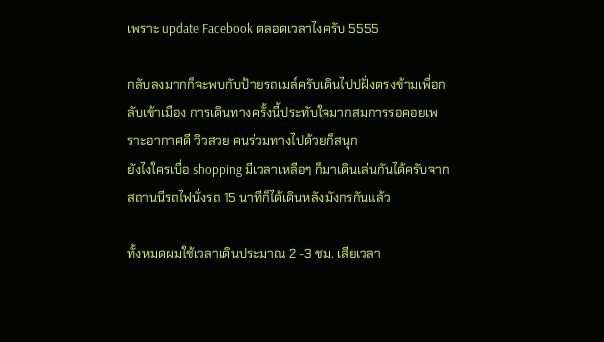เพราะ update Facebook ตลอดเวลาไงครับ 5555

กลับลงมากก็จะพบกับป้ายรถเมล์ครับเดินไปปฝั่งตรงข้ามเพื่อกลับเข้าเมือง การเดินทางครั้งนี้ประทับใจมากสมการรอคอยเพราะอากาศดี วิวสวย คนร่วมทางไปด้วยก็สนุก
ยังไงใครเบื่อ shopping มีเวลาเหลือๆ ก็มาเดินเล่นกันได้ครับจาก สถานนีรถไฟนั่งรถ 15 นาทีก็ได้เดินหลังมังกรกันแล้ว

ทั้งหมดผมใช้เวลาเดินประมาณ 2 -3 ชม. เสียเวลา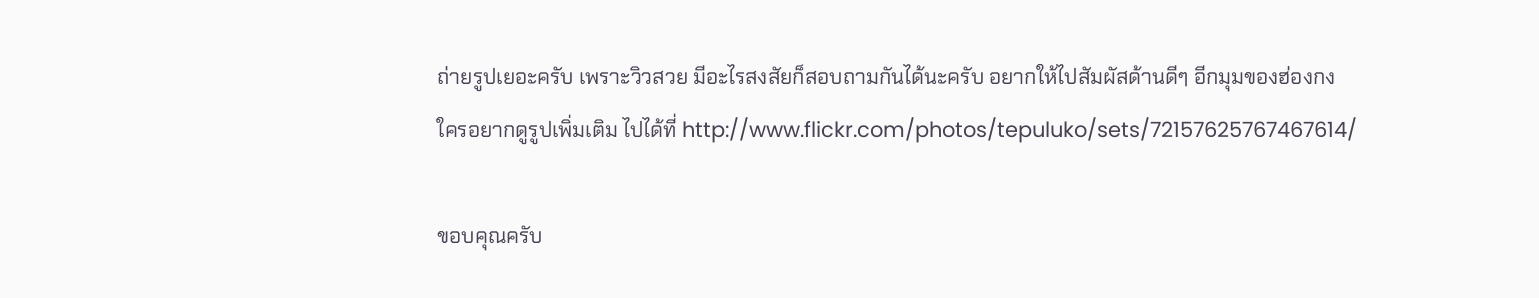ถ่ายรูปเยอะครับ เพราะวิวสวย มีอะไรสงสัยก็สอบถามกันได้นะครับ อยากให้ไปสัมผัสด้านดีๆ อีกมุมของฮ่องกง
ใครอยากดูรูปเพิ่มเติม ไปได้ที่ http://www.flickr.com/photos/tepuluko/sets/72157625767467614/

ขอบคุณครับ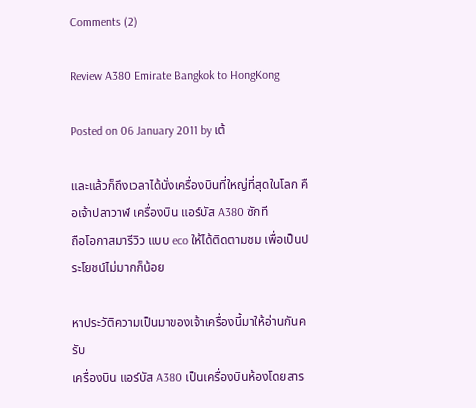Comments (2)

Review A380 Emirate Bangkok to HongKong

Posted on 06 January 2011 by เต้

และแล้วก็ถึงเวลาได้นั่งเครื่องบินที่ใหญ่ที่สุดในโลก คือเจ้าปลาวาฬ เครื่องบิน แอร์บัส A380 ซักที
ถือโอกาสมารีวิว แบบ eco ให้ได้ติดตามชม เพื่อเป็นประโยชน์ไม่มากก็น้อย

หาประวัติความเป็นมาของเจ้าเครื่องนี้มาให้อ่านกันครับ
เครื่องบิน แอร์บัส A380 เป็นเครื่องบินห้องโดยสาร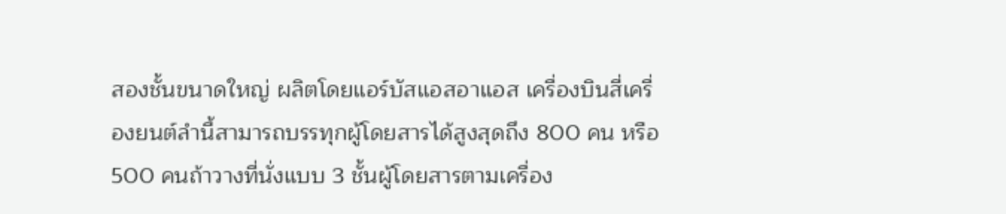สองชั้นขนาดใหญ่ ผลิตโดยแอร์บัสแอสอาแอส เครื่องบินสี่เครื่องยนต์ลำนี้สามารถบรรทุกผู้โดยสารได้สูงสุดถึง 800 คน หรือ 500 คนถ้าวางที่นั่งแบบ 3 ชั้นผู้โดยสารตามเครื่อง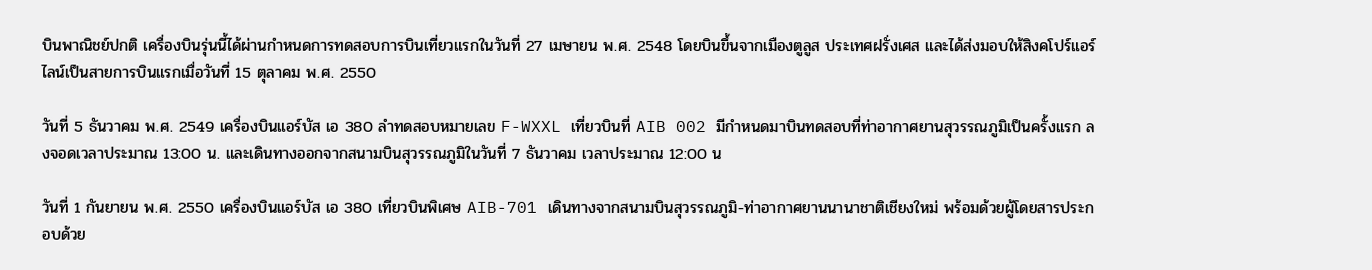บินพาณิชย์ปกติ เครื่องบินรุ่นนี้ได้ผ่านกำหนดการทดสอบการบินเที่ยวแรกในวันที่ 27 เมษายน พ.ศ. 2548 โดยบินขึ้นจากเมืองตูลูส ประเทศฝรั่งเศส และได้ส่งมอบให้สิงคโปร์แอร์ไลน์เป็นสายการบินแรกเมื่อวันที่ 15 ตุลาคม พ.ศ. 2550

วันที่ 5 ธันวาคม พ.ศ. 2549 เครื่องบินแอร์บัส เอ 380 ลำทดสอบหมายเลข F-WXXL เที่ยวบินที่ AIB 002 มีกำหนดมาบินทดสอบที่ท่าอากาศยานสุวรรณภูมิเป็นครั้งแรก ลงจอดเวลาประมาณ 13:00 น. และเดินทางออกจากสนามบินสุวรรณภูมิในวันที่ 7 ธันวาคม เวลาประมาณ 12:00 น

วันที่ 1 กันยายน พ.ศ. 2550 เครื่องบินแอร์บัส เอ 380 เที่ยวบินพิเศษ AIB-701 เดินทางจากสนามบินสุวรรณภูมิ-ท่าอากาศยานนานาชาติเชียงใหม่ พร้อมด้วยผู้โดยสารประกอบด้วย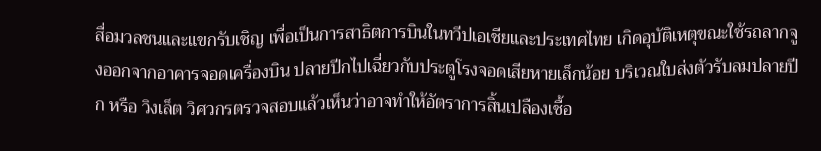สื่อมวลชนและแขกรับเชิญ เพื่อเป็นการสาธิตการบินในทวีปเอเชียและประเทศไทย เกิดอุบัติเหตุขณะใช้รถลากจูงออกจากอาคารจอดเครื่องบิน ปลายปีกไปเฉี่ยวกับประตูโรงจอดเสียหายเล็กน้อย บริเวณใบส่งตัวรับลมปลายปีก หรือ วิงเล็ต วิศวกรตรวจสอบแล้วเห็นว่าอาจทำให้อัตราการสิ้นเปลืองเชื้อ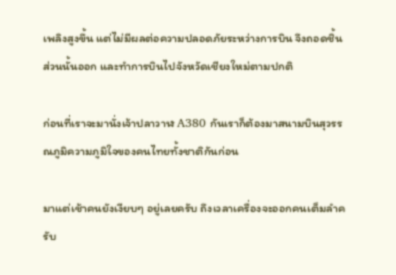เพลิงสูงขึ้น แต่ไม่มีผลต่อความปลอดภัยระหว่างการบิน จึงถอดชิ้นส่วนนั้นออก และทำการบินไปจังหวัดเชียงใหม่ตามปกติ

ก่อนที่เราจะมานั่งเจ้าปลาวาฬ A380 กันเราก็ต้องมาสนามบินสุวรรณภูมิความภูมิใจของคนไทยทั้งชาติกันก่อน

มาแต่เช้าคนยังเงียบๆ อยู่เลยครับ ถึงเวลาเครื่องจะออกคนเต็มลำครับ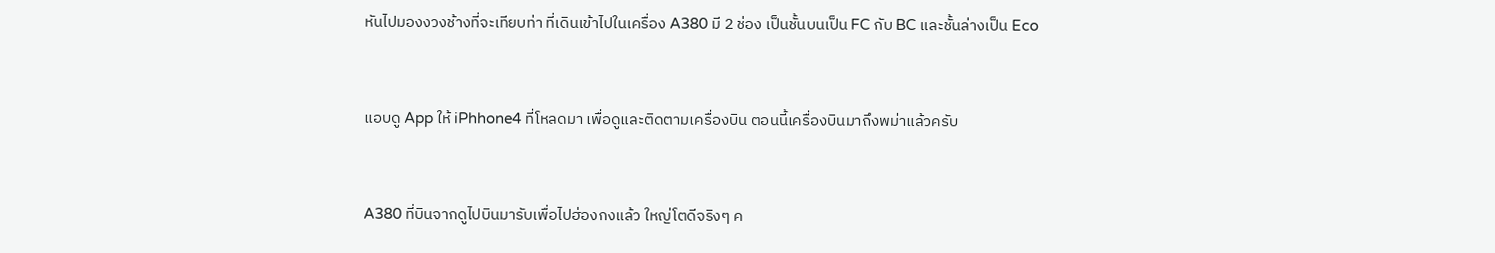หันไปมองงวงช้างที่จะเทียบท่า ที่เดินเข้าไปในเครื่อง A380 มี 2 ช่อง เป็นชั้นบนเป็น FC กับ BC และชั้นล่างเป็น Eco


แอบดู App ให้ iPhhone4 ที่โหลดมา เพื่อดูและติดตามเครื่องบิน ตอนนี้เครื่องบินมาถึงพม่าแล้วครับ


A380 ที่บินจากดูไปบินมารับเพื่อไปฮ่องกงแล้ว ใหญ่โตดีจริงๆ ค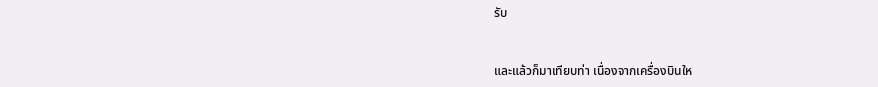รับ


และแล้วก็มาเทียบท่า เนื่องจากเครื่องบินให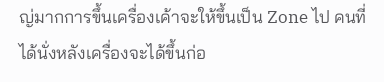ญ่มากการขึ้นเครื่องเค้าจะให้ขึ้นเป็น Zone ไป คนที่ได้นั่งหลังเครื่องจะได้ขึ้นก่อ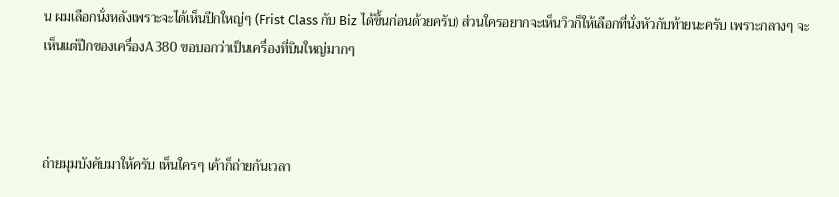น ผมเลือกนั่งหลังเพราะจะได้เห็นปีกใหญ่ๆ (Frist Class กับ Biz ได้ขึ้นก่อนด้วยครับ) ส่วนใครอยากจะเห็นวิวก็ให้เลือกที่นั่งหัวกับท้ายนะครับ เพราะกลางๆ จะเห็นแต่ปีกของเครื่องA380 ขอบอกว่าเป็นเครื่องที่บินใหญ่มากๆ



ถ่ายมุมบังคับมาให้ครับ เห็นใครๆ เค้าก็ถ่ายกันเวลา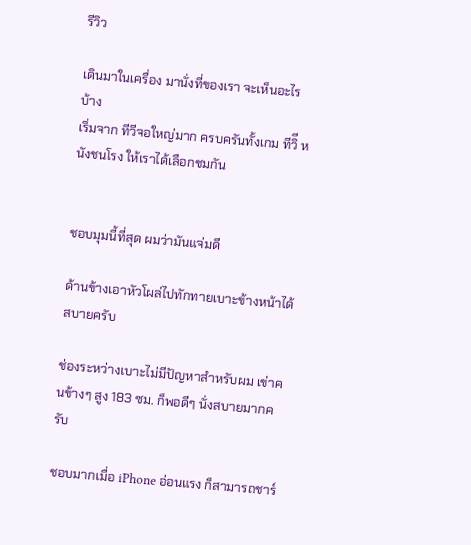รีวิว

เดินมาในเครื่อง มานั่งที่ของเรา จะเห็นอะไรบ้าง
เริ่มจาก ทีวีจอใหญ่มาก ครบครันทั้งเกม ทีวิี หนังชนโรง ให้เราได้เลือกชมกัน


ชอบมุมนี้ที่สุด ผมว่ามันแจ่มดี

ด้านข้างเอาหัวโผล่ไปทักทายเบาะข้างหน้าได้สบายครับ

ช่องระหว่างเบาะไม่มีปัญหาสำหรับผม เข่าคนข้างๆ สูง 183 ซม. ก็พอดีๆ นั่งสบายมากครับ

ชอบมากเมื่อ iPhone อ่อนแรง ก็สามารถชาร์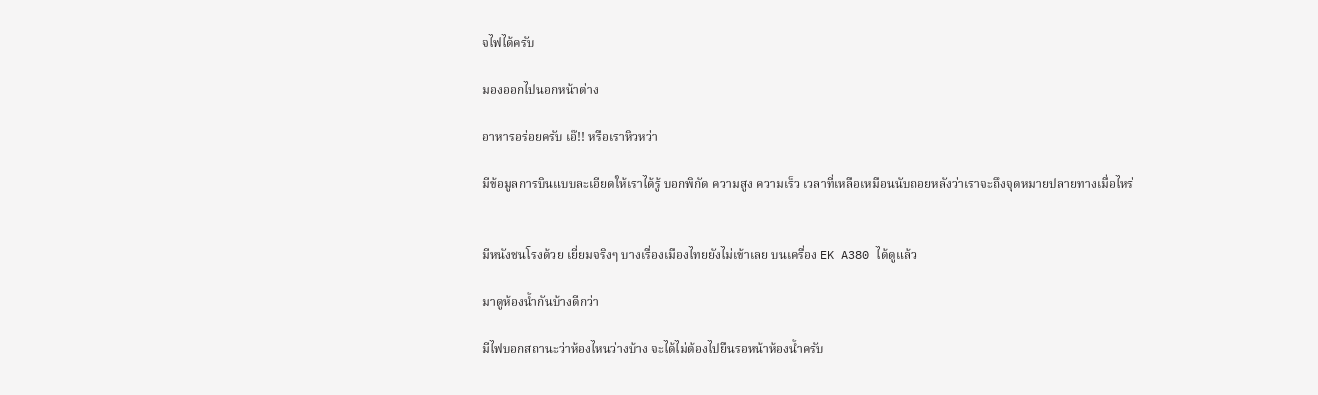จไฟได้ครับ

มองออกไปนอกหน้าต่าง

อาหารอร่อยครับ เอ๊!! หรือเราหิวหว่า

มีข้อมูลการบินแบบละเอียดให้เราได้รู้ บอกพิกัด ความสูง ความเร็ว เวลาที่เหลือเหมือนนับถอยหลังว่าเราจะถึงจุดหมายปลายทางเมื่อไหร่


มีหนังชนโรงด้วย เยี่ยมจริงๆ บางเรื่องเมืองไทยยังไม่เข้าเลย บนเครื่อง EK A380 ได้ดูแล้ว

มาดูห้องน้ำกันบ้างดีกว่า

มีไฟบอกสถานะว่าห้องไหนว่างบ้าง จะได้ไม่ต้องไปยืนรอหน้าห้องน้ำครับ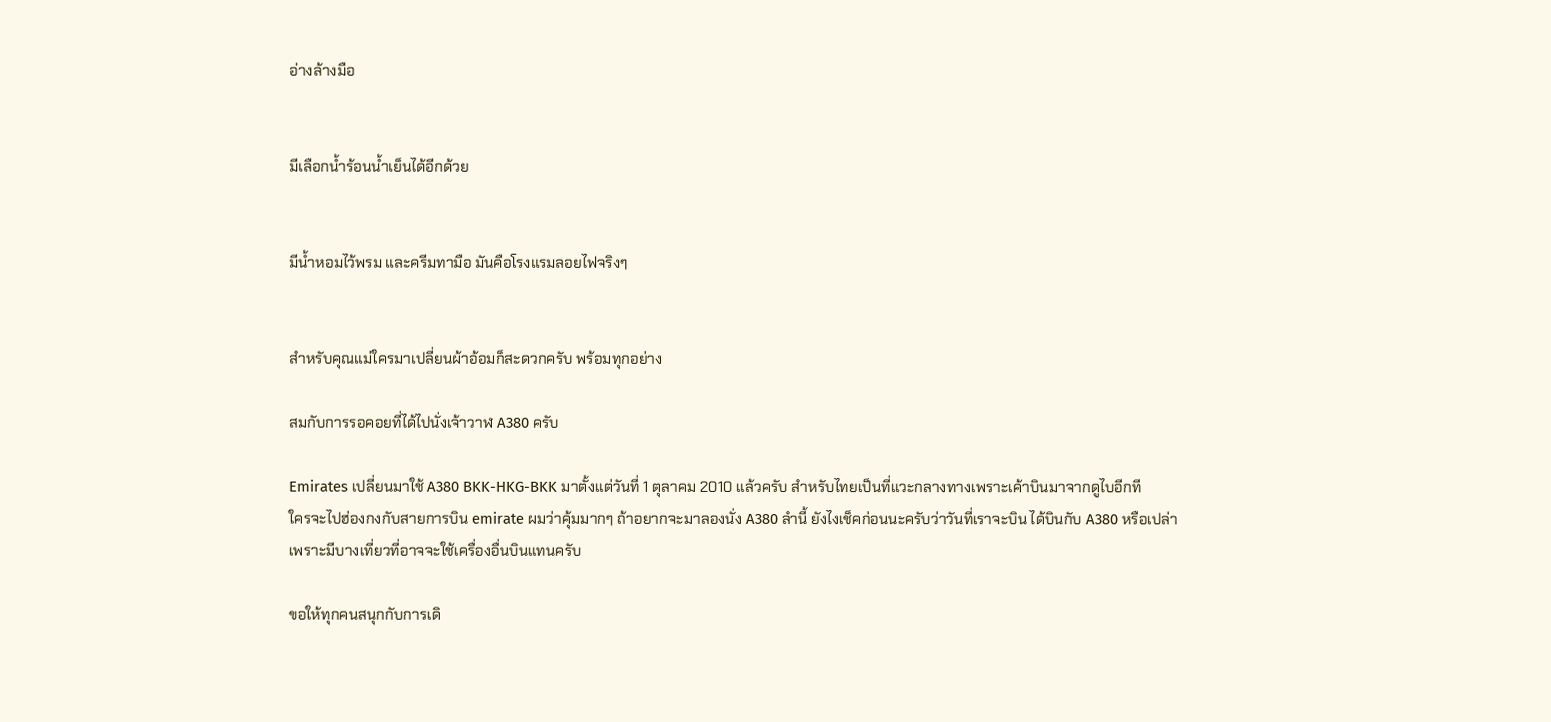อ่างล้างมือ


มีเลือกน้ำร้อนน้ำเย็นได้อีกด้วย


มีน้ำหอมไว้พรม และครีมทามือ มันคือโรงแรมลอยไฟจริงๆ


สำหรับคุณแม่ใครมาเปลี่ยนผ้าอ้อมก็สะดวกครับ พร้อมทุกอย่าง

สมกับการรอคอยที่ได้ไปนั่งเจ้าวาฬ A380 ครับ

Emirates เปลี่ยนมาใช้ A380 BKK-HKG-BKK มาตั้งแต่วันที่ 1 ตุลาคม 2010 แล้วครับ สำหรับไทยเป็นที่แวะกลางทางเพราะเค้าบินมาจากดูไบอีกที
ใครจะไปฮ่องกงกับสายการบิน emirate ผมว่าคุ้มมากๆ ถ้าอยากจะมาลองนั่ง A380 ลำนี้ ยังไงเช็คก่อนนะครับว่าวันที่เราจะบิน ได้บินกับ A380 หรือเปล่า
เพราะมีบางเที่ยวที่อาจจะใช้เครื่องอื่นบินแทนครับ

ขอให้ทุกคนสนุกกับการเดิ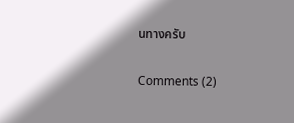นทางครับ

Comments (2)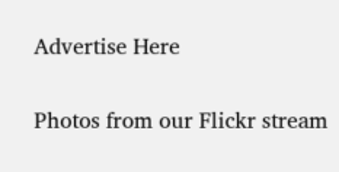Advertise Here

Photos from our Flickr stream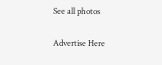See all photos

Advertise Here